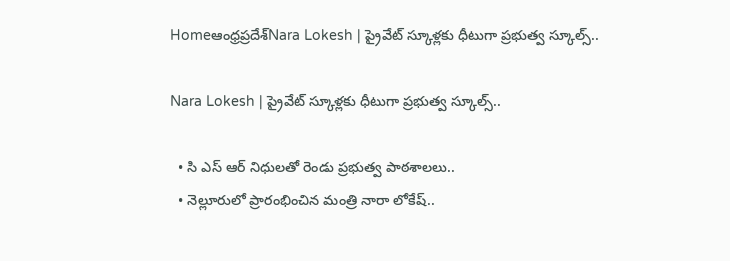Homeఆంధ్రప్రదేశ్Nara Lokesh | ప్రైవేట్ స్కూళ్లకు ధీటుగా ప్రభుత్వ స్కూల్స్..

Nara Lokesh | ప్రైవేట్ స్కూళ్లకు ధీటుగా ప్రభుత్వ స్కూల్స్..

  • సి ఎస్ ఆర్ నిధులతో రెండు ప్రభుత్వ పాఠశాలలు..
  • నెల్లూరులో ప్రారంభించిన మంత్రి నారా లోకేష్..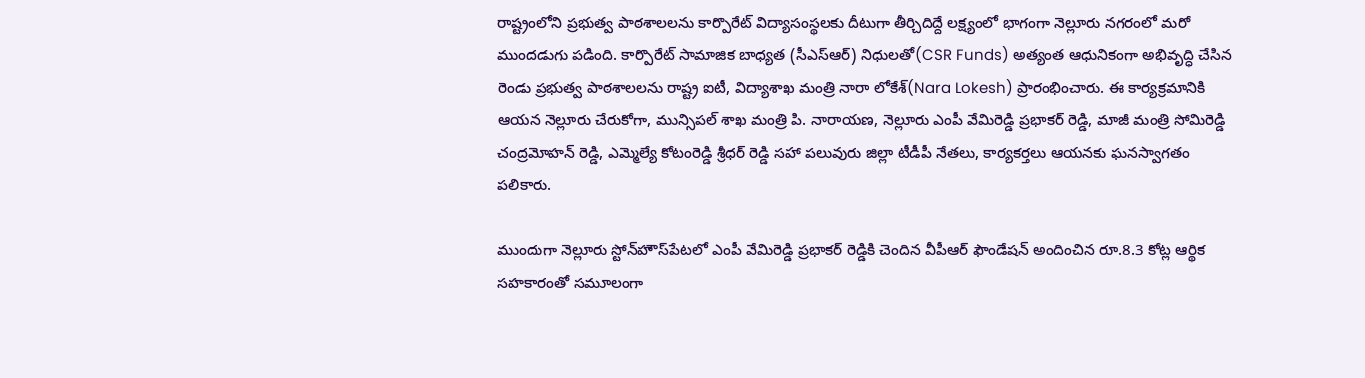రాష్ట్రంలోని ప్రభుత్వ పాఠశాలలను కార్పొరేట్ విద్యాసంస్థలకు దీటుగా తీర్చిదిద్దే లక్ష్యంలో భాగంగా నెల్లూరు నగరంలో మరో ముందడుగు పడింది. కార్పొరేట్ సామాజిక బాధ్యత (సీఎస్ఆర్) నిధులతో(CSR Funds) అత్యంత ఆధునికంగా అభివృద్ధి చేసిన రెండు ప్రభుత్వ పాఠశాలలను రాష్ట్ర ఐటీ, విద్యాశాఖ మంత్రి నారా లోకేశ్‌(Nara Lokesh) ప్రారంభించారు. ఈ కార్యక్రమానికి ఆయన నెల్లూరు చేరుకోగా, మున్సిపల్ శాఖ మంత్రి పి. నారాయణ, నెల్లూరు ఎంపీ వేమిరెడ్డి ప్రభాకర్ రెడ్డి, మాజీ మంత్రి సోమిరెడ్డి చంద్రమోహన్ రెడ్డి, ఎమ్మెల్యే కోటంరెడ్డి శ్రీధర్ రెడ్డి సహా పలువురు జిల్లా టీడీపీ నేతలు, కార్యకర్తలు ఆయనకు ఘనస్వాగతం పలికారు.

ముందుగా నెల్లూరు స్టోన్‌హౌస్‌పేటలో ఎంపీ వేమిరెడ్డి ప్రభాకర్ రెడ్డికి చెందిన వీపీఆర్ ఫౌండేషన్ అందించిన రూ.8.3 కోట్ల ఆర్థిక సహకారంతో సమూలంగా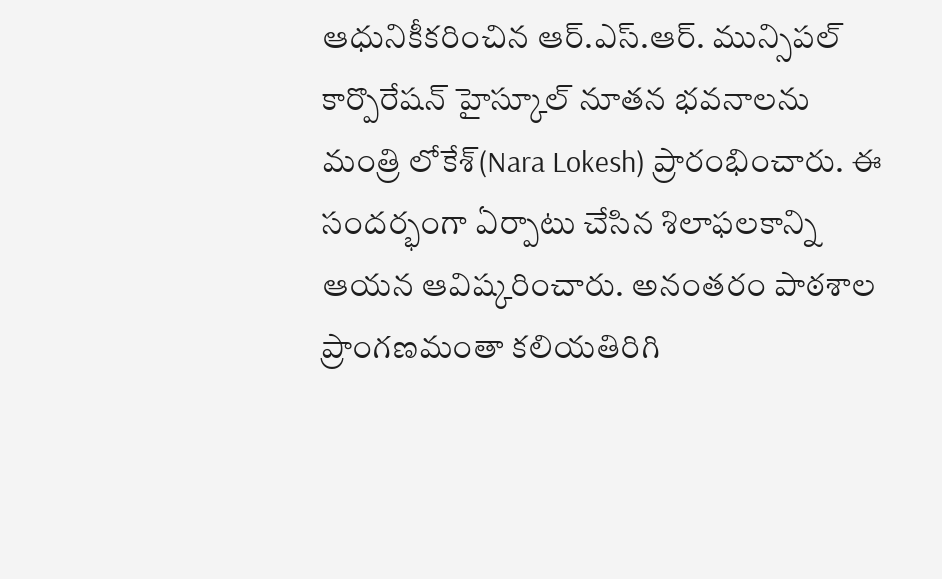ఆధునికీకరించిన ఆర్.ఎస్.ఆర్. మున్సిపల్ కార్పొరేషన్ హైస్కూల్ నూతన భవనాలను మంత్రి లోకేశ్‌(Nara Lokesh) ప్రారంభించారు. ఈ సందర్భంగా ఏర్పాటు చేసిన శిలాఫలకాన్ని ఆయన ఆవిష్కరించారు. అనంతరం పాఠశాల ప్రాంగణమంతా కలియతిరిగి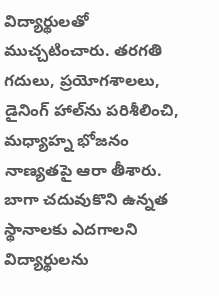విద్యార్థులతో ముచ్చటించారు. తరగతి గదులు, ప్రయోగశాలలు, డైనింగ్ హాల్‌ను పరిశీలించి, మధ్యాహ్న భోజనం నాణ్యతపై ఆరా తీశారు. బాగా చదువుకొని ఉన్నత స్థానాలకు ఎదగాలని విద్యార్థులను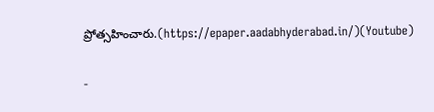ప్రోత్సహించారు.(https://epaper.aadabhyderabad.in/)(Youtube)

-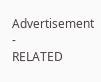Advertisement -
RELATED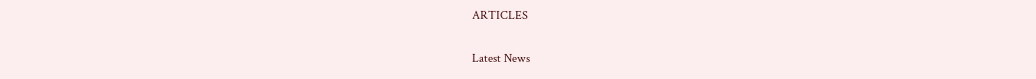ARTICLES

Latest News